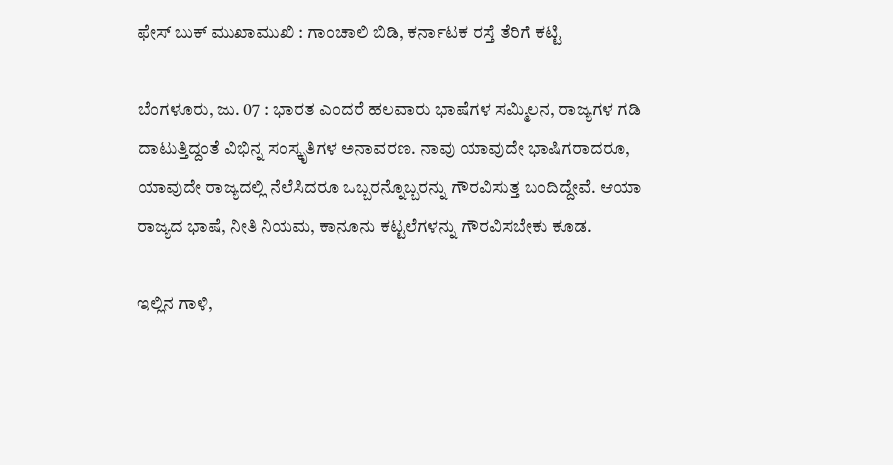ಫೇಸ್ ಬುಕ್ ಮುಖಾಮುಖಿ : ಗಾಂಚಾಲಿ ಬಿಡಿ, ಕರ್ನಾಟಕ ರಸ್ತೆ ತೆರಿಗೆ ಕಟ್ಟಿ

ಬೆಂಗಳೂರು, ಜು. 07 : ಭಾರತ ಎಂದರೆ ಹಲವಾರು ಭಾಷೆಗಳ ಸಮ್ಮಿಲನ, ರಾಜ್ಯಗಳ ಗಡಿ ದಾಟುತ್ತಿದ್ದಂತೆ ವಿಭಿನ್ನ ಸಂಸ್ಕೃತಿಗಳ ಅನಾವರಣ. ನಾವು ಯಾವುದೇ ಭಾಷಿಗರಾದರೂ, ಯಾವುದೇ ರಾಜ್ಯದಲ್ಲಿ ನೆಲೆಸಿದರೂ ಒಬ್ಬರನ್ನೊಬ್ಬರನ್ನು ಗೌರವಿಸುತ್ತ ಬಂದಿದ್ದೇವೆ. ಆಯಾ ರಾಜ್ಯದ ಭಾಷೆ, ನೀತಿ ನಿಯಮ, ಕಾನೂನು ಕಟ್ಟಲೆಗಳನ್ನು ಗೌರವಿಸಬೇಕು ಕೂಡ.

ಇಲ್ಲಿನ ಗಾಳಿ,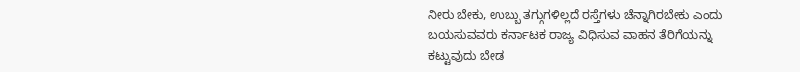ನೀರು ಬೇಕು, ಉಬ್ಬು ತಗ್ಗುಗಳಿಲ್ಲದೆ ರಸ್ತೆಗಳು ಚೆನ್ನಾಗಿರಬೇಕು ಎಂದು ಬಯಸುವವರು ಕರ್ನಾಟಕ ರಾಜ್ಯ ವಿಧಿಸುವ ವಾಹನ ತೆರಿಗೆಯನ್ನು ಕಟ್ಟುವುದು ಬೇಡ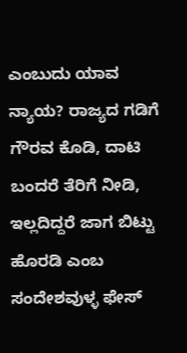ಎಂಬುದು ಯಾವ ನ್ಯಾಯ? ರಾಜ್ಯದ ಗಡಿಗೆ ಗೌರವ ಕೊಡಿ, ದಾಟಿ ಬಂದರೆ ತೆರಿಗೆ ನೀಡಿ, ಇಲ್ಲದಿದ್ದರೆ ಜಾಗ ಬಿಟ್ಟು ಹೊರಡಿ ಎಂಬ ಸಂದೇಶವುಳ್ಳ ಫೇಸ್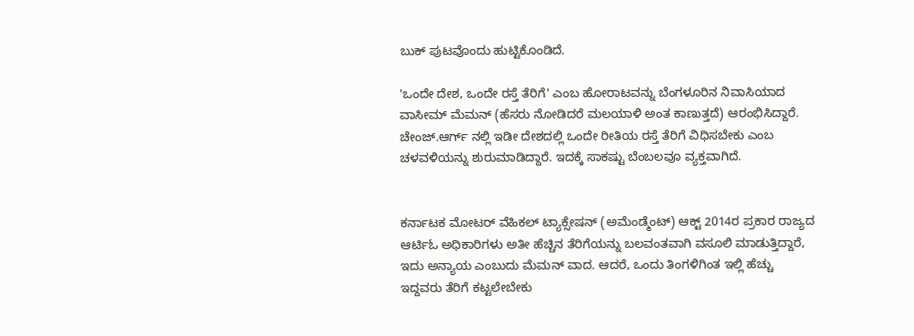ಬುಕ್ ಪುಟವೊಂದು ಹುಟ್ಟಿಕೊಂಡಿದೆ.

'ಒಂದೇ ದೇಶ, ಒಂದೇ ರಸ್ತೆ ತೆರಿಗೆ' ಎಂಬ ಹೋರಾಟವನ್ನು ಬೆಂಗಳೂರಿನ ನಿವಾಸಿಯಾದ ವಾಸೀಮ್ ಮೆಮನ್ (ಹೆಸರು ನೋಡಿದರೆ ಮಲಯಾಳಿ ಅಂತ ಕಾಣುತ್ತದೆ) ಆರಂಭಿಸಿದ್ದಾರೆ. ಚೇಂಜ್.ಆರ್ಗ್ ನಲ್ಲಿ ಇಡೀ ದೇಶದಲ್ಲಿ ಒಂದೇ ರೀತಿಯ ರಸ್ತೆ ತೆರಿಗೆ ವಿಧಿಸಬೇಕು ಎಂಬ ಚಳವಳಿಯನ್ನು ಶುರುಮಾಡಿದ್ದಾರೆ. ಇದಕ್ಕೆ ಸಾಕಷ್ಟು ಬೆಂಬಲವೂ ವ್ಯಕ್ತವಾಗಿದೆ.


ಕರ್ನಾಟಕ ಮೋಟರ್ ವೆಹಿಕಲ್ ಟ್ಯಾಕ್ಸೇಷನ್ (ಅಮೆಂಡ್ಮೆಂಟ್) ಆಕ್ಟ್ 2014ರ ಪ್ರಕಾರ ರಾಜ್ಯದ ಆರ್ಟಿಓ ಅಧಿಕಾರಿಗಳು ಅತೀ ಹೆಚ್ಚಿನ ತೆರಿಗೆಯನ್ನು ಬಲವಂತವಾಗಿ ವಸೂಲಿ ಮಾಡುತ್ತಿದ್ದಾರೆ, ಇದು ಅನ್ಯಾಯ ಎಂಬುದು ಮೆಮನ್ ವಾದ. ಆದರೆ, ಒಂದು ತಿಂಗಳಿಗಿಂತ ಇಲ್ಲಿ ಹೆಚ್ಚು ಇದ್ದವರು ತೆರಿಗೆ ಕಟ್ಟಲೇಬೇಕು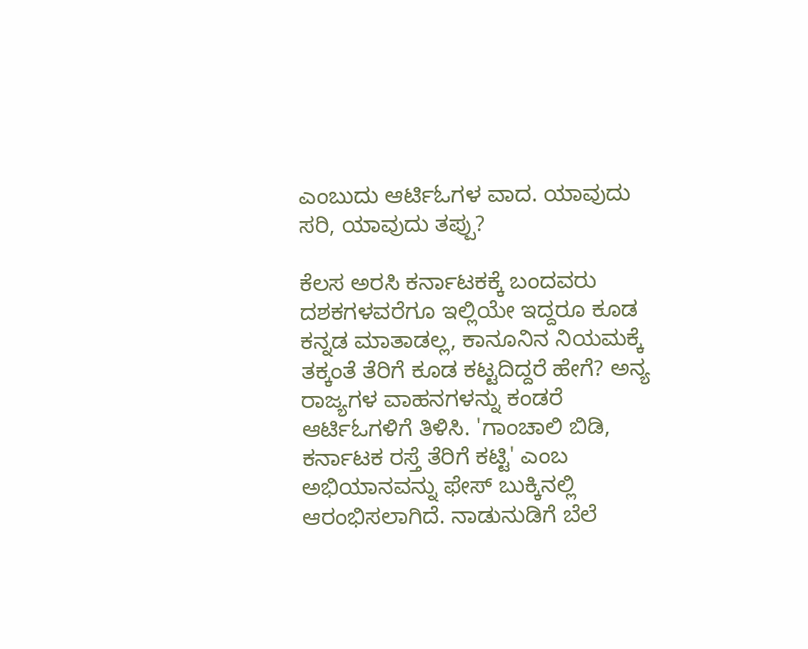ಎಂಬುದು ಆರ್ಟಿಓಗಳ ವಾದ. ಯಾವುದು ಸರಿ, ಯಾವುದು ತಪ್ಪು?

ಕೆಲಸ ಅರಸಿ ಕರ್ನಾಟಕಕ್ಕೆ ಬಂದವರು ದಶಕಗಳವರೆಗೂ ಇಲ್ಲಿಯೇ ಇದ್ದರೂ ಕೂಡ ಕನ್ನಡ ಮಾತಾಡಲ್ಲ, ಕಾನೂನಿನ ನಿಯಮಕ್ಕೆ ತಕ್ಕಂತೆ ತೆರಿಗೆ ಕೂಡ ಕಟ್ಟದಿದ್ದರೆ ಹೇಗೆ? ಅನ್ಯ ರಾಜ್ಯಗಳ ವಾಹನಗಳನ್ನು ಕಂಡರೆ ಆರ್ಟಿಓಗಳಿಗೆ ತಿಳಿಸಿ. 'ಗಾಂಚಾಲಿ ಬಿಡಿ, ಕರ್ನಾಟಕ ರಸ್ತೆ ತೆರಿಗೆ ಕಟ್ಟಿ' ಎಂಬ ಅಭಿಯಾನವನ್ನು ಫೇಸ್ ಬುಕ್ಕಿನಲ್ಲಿ ಆರಂಭಿಸಲಾಗಿದೆ. ನಾಡುನುಡಿಗೆ ಬೆಲೆ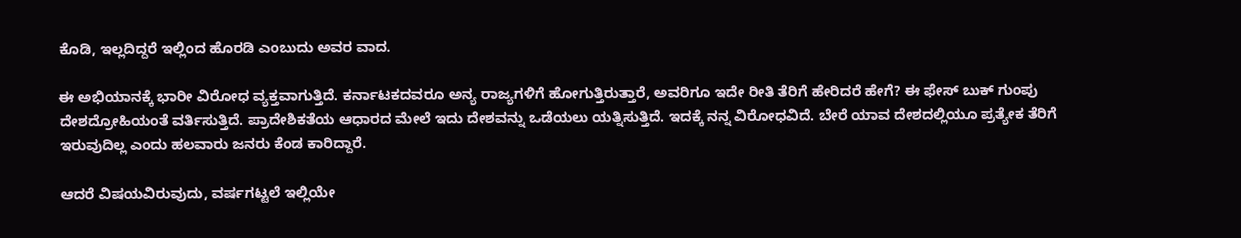ಕೊಡಿ, ಇಲ್ಲದಿದ್ದರೆ ಇಲ್ಲಿಂದ ಹೊರಡಿ ಎಂಬುದು ಅವರ ವಾದ.

ಈ ಅಭಿಯಾನಕ್ಕೆ ಭಾರೀ ವಿರೋಧ ವ್ಯಕ್ತವಾಗುತ್ತಿದೆ. ಕರ್ನಾಟಕದವರೂ ಅನ್ಯ ರಾಜ್ಯಗಳಿಗೆ ಹೋಗುತ್ತಿರುತ್ತಾರೆ, ಅವರಿಗೂ ಇದೇ ರೀತಿ ತೆರಿಗೆ ಹೇರಿದರೆ ಹೇಗೆ? ಈ ಫೇಸ್ ಬುಕ್ ಗುಂಪು ದೇಶದ್ರೋಹಿಯಂತೆ ವರ್ತಿಸುತ್ತಿದೆ. ಪ್ರಾದೇಶಿಕತೆಯ ಆಧಾರದ ಮೇಲೆ ಇದು ದೇಶವನ್ನು ಒಡೆಯಲು ಯತ್ನಿಸುತ್ತಿದೆ. ಇದಕ್ಕೆ ನನ್ನ ವಿರೋಧವಿದೆ. ಬೇರೆ ಯಾವ ದೇಶದಲ್ಲಿಯೂ ಪ್ರತ್ಯೇಕ ತೆರಿಗೆ ಇರುವುದಿಲ್ಲ ಎಂದು ಹಲವಾರು ಜನರು ಕೆಂಡ ಕಾರಿದ್ದಾರೆ.

ಆದರೆ ವಿಷಯವಿರುವುದು, ವರ್ಷಗಟ್ಟಲೆ ಇಲ್ಲಿಯೇ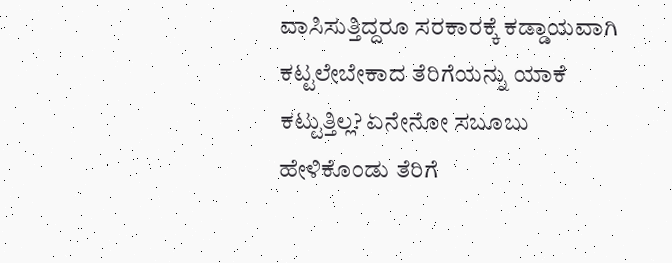ವಾಸಿಸುತ್ತಿದ್ದರೂ ಸರಕಾರಕ್ಕೆ ಕಡ್ಡಾಯವಾಗಿ ಕಟ್ಟಲೇಬೇಕಾದ ತೆರಿಗೆಯನ್ನು ಯಾಕೆ ಕಟ್ಟುತ್ತಿಲ್ಲ? ಏನೇನೋ ಸಬೂಬು ಹೇಳಿಕೊಂಡು ತೆರಿಗೆ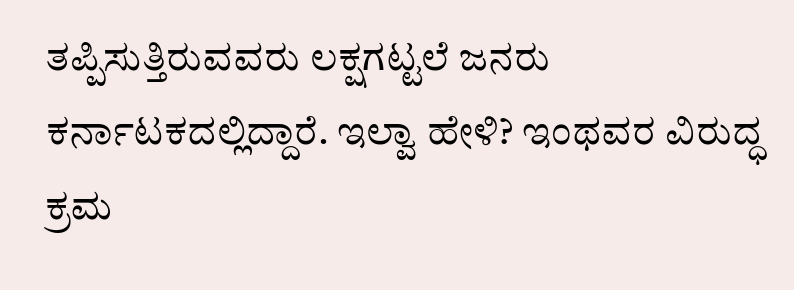ತಪ್ಪಿಸುತ್ತಿರುವವರು ಲಕ್ಷಗಟ್ಟಲೆ ಜನರು ಕರ್ನಾಟಕದಲ್ಲಿದ್ದಾರೆ. ಇಲ್ವಾ ಹೇಳಿ? ಇಂಥವರ ವಿರುದ್ಧ ಕ್ರಮ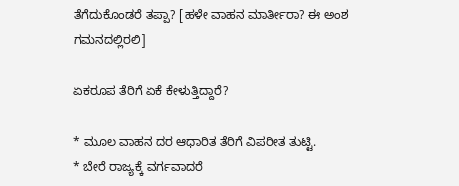ತೆಗೆದುಕೊಂಡರೆ ತಪ್ಪಾ? [ಹಳೇ ವಾಹನ ಮಾರ್ತೀರಾ? ಈ ಅಂಶ ಗಮನದಲ್ಲಿರಲಿ]

ಏಕರೂಪ ತೆರಿಗೆ ಏಕೆ ಕೇಳುತ್ತಿದ್ದಾರೆ?

* ಮೂಲ ವಾಹನ ದರ ಆಧಾರಿತ ತೆರಿಗೆ ವಿಪರೀತ ತುಟ್ಟಿ.
* ಬೇರೆ ರಾಜ್ಯಕ್ಕೆ ವರ್ಗವಾದರೆ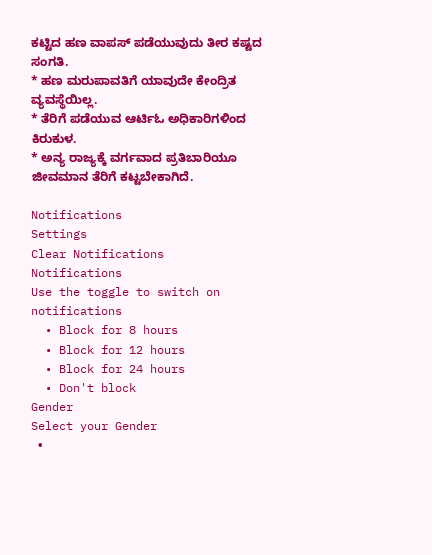ಕಟ್ಟಿದ ಹಣ ವಾಪಸ್ ಪಡೆಯುವುದು ತೀರ ಕಷ್ಟದ ಸಂಗತಿ.
* ಹಣ ಮರುಪಾವತಿಗೆ ಯಾವುದೇ ಕೇಂದ್ರಿತ ವ್ಯವಸ್ಥೆಯಿಲ್ಲ.
* ತೆರಿಗೆ ಪಡೆಯುವ ಆರ್ಟಿಓ ಅಧಿಕಾರಿಗಳಿಂದ ಕಿರುಕುಳ.
* ಅನ್ಯ ರಾಜ್ಯಕ್ಕೆ ವರ್ಗವಾದ ಪ್ರತಿಬಾರಿಯೂ ಜೀವಮಾನ ತೆರಿಗೆ ಕಟ್ಟಬೇಕಾಗಿದೆ.

Notifications
Settings
Clear Notifications
Notifications
Use the toggle to switch on notifications
  • Block for 8 hours
  • Block for 12 hours
  • Block for 24 hours
  • Don't block
Gender
Select your Gender
  •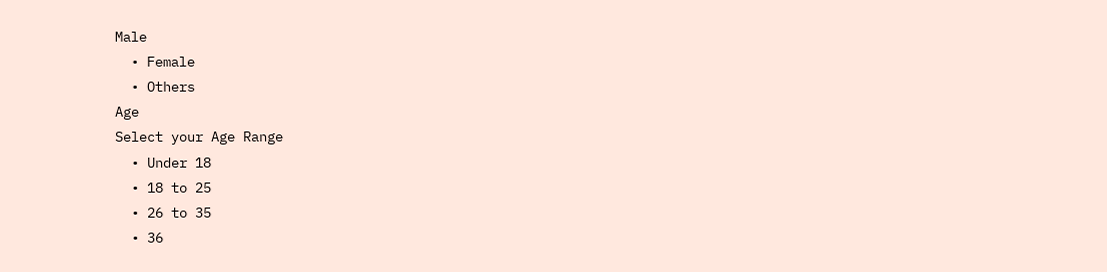Male
  • Female
  • Others
Age
Select your Age Range
  • Under 18
  • 18 to 25
  • 26 to 35
  • 36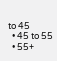to 45
  • 45 to 55
  • 55+